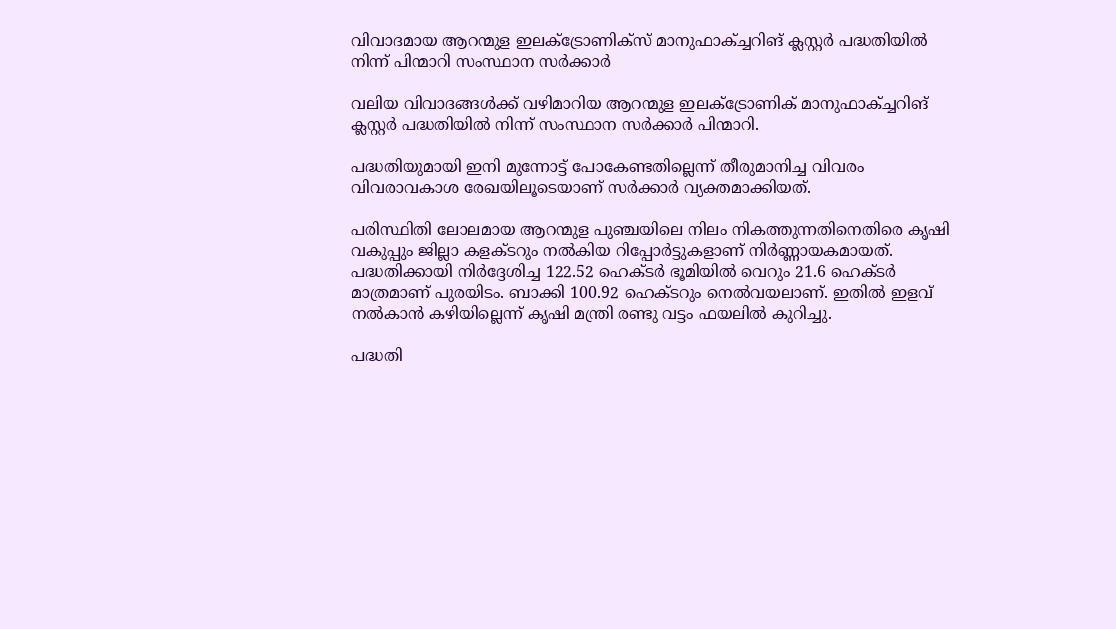വിവാദമായ ആറന്മുള ഇലക്‌ട്രോണിക്സ് മാനുഫാക്ച്ചറിങ് ക്ലസ്റ്റര്‍ പദ്ധതിയില്‍ നിന്ന് പിന്മാറി സംസ്ഥാന സര്‍ക്കാര്‍

വലിയ വിവാദങ്ങള്‍ക്ക് വഴിമാറിയ ആറന്മുള ഇലക്‌ട്രോണിക് മാനുഫാക്ച്ചറിങ് ക്ലസ്റ്റര്‍ പദ്ധതിയില്‍ നിന്ന് സംസ്ഥാന സര്‍ക്കാര്‍ പിന്മാറി.

പദ്ധതിയുമായി ഇനി മുന്നോട്ട് പോകേണ്ടതില്ലെന്ന് തീരുമാനിച്ച വിവരം വിവരാവകാശ രേഖയിലൂടെയാണ് സര്‍ക്കാര്‍ വ്യക്തമാക്കിയത്.

പരിസ്ഥിതി ലോലമായ ആറന്മുള പുഞ്ചയിലെ നിലം നികത്തുന്നതിനെതിരെ കൃഷി വകുപ്പും ജില്ലാ കളക്ടറും നല്‍കിയ റിപ്പോർട്ടുകളാണ് നിർണ്ണായകമായത്. പദ്ധതിക്കായി നിർദ്ദേശിച്ച 122.52 ഹെക്ടര്‍ ഭൂമിയില്‍ വെറും 21.6 ഹെക്ടര്‍ മാത്രമാണ് പുരയിടം. ബാക്കി 100.92 ഹെക്ടറും നെല്‍വയലാണ്. ഇതില്‍ ഇളവ് നല്‍കാൻ കഴിയില്ലെന്ന് കൃഷി മന്ത്രി രണ്ടു വട്ടം ഫയലില്‍ കുറിച്ചു.

പദ്ധതി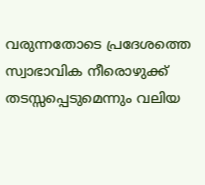വരുന്നതോടെ പ്രദേശത്തെ സ്വാഭാവിക നീരൊഴുക്ക് തടസ്സപ്പെടുമെന്നും വലിയ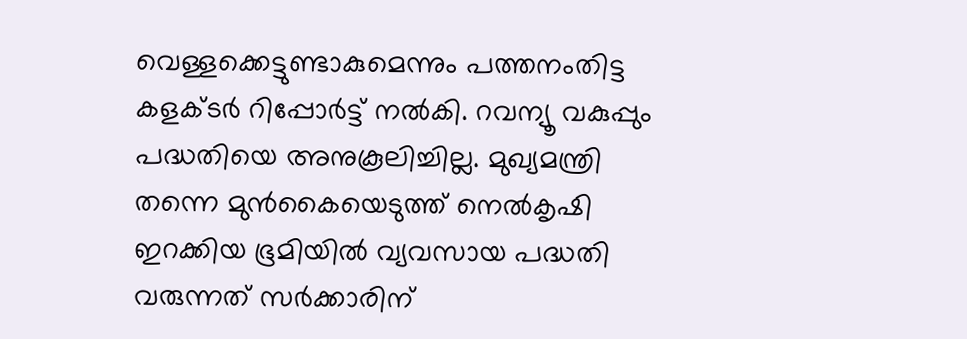വെള്ളക്കെട്ടുണ്ടാകുമെന്നും പത്തനംതിട്ട കളക്ടർ റിപ്പോർട്ട് നല്‍കി. റവന്യൂ വകുപ്പും പദ്ധതിയെ അനുകൂലിച്ചില്ല. മുഖ്യമന്ത്രി തന്നെ മുൻകൈയെടുത്ത് നെല്‍കൃഷി ഇറക്കിയ ഭൂമിയില്‍ വ്യവസായ പദ്ധതി വരുന്നത് സർക്കാരിന്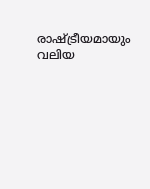രാഷ്ട്രീയമായും വലിയ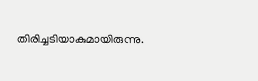തിരിച്ചടിയാകുമായിരുന്നു.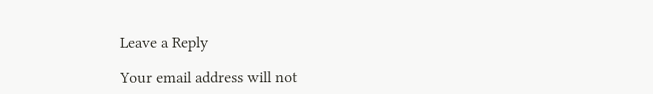Leave a Reply

Your email address will not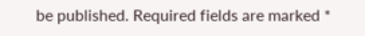be published. Required fields are marked *